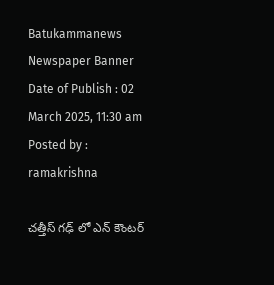Batukammanews
Newspaper Banner
Date of Publish : 02 March 2025, 11:30 am Posted by : ramakrishna

చత్తీస్ గఢ్ లో ఎన్ కౌంటర్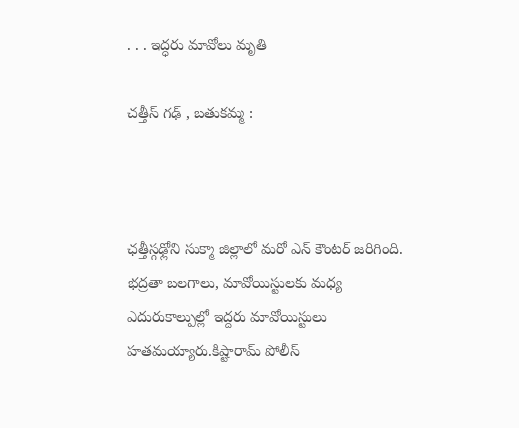. . . ఇద్ధరు మావోలు మృతి

చత్తీస్ గఢ్ , బతుకమ్మ :



ఛత్తీస్గఢ్లోని సుక్మా జిల్లాలో మరో ఎన్ కౌంటర్ జరిగింది. భద్రతా బలగాలు, మావోయిస్టులకు మధ్య ఎదురుకాల్పుల్లో ఇద్దరు మావోయిస్టులు హతమయ్యారు.కిష్టారామ్ పోలీస్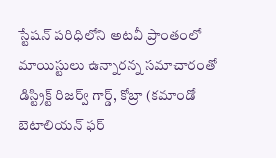స్టేషన్ పరిధిలోని అటవీ ప్రాంతంలో మాయిస్టులు ఉన్నారన్న సమాచారంతో డిస్ట్రిక్ట్ రిజర్వ్ గార్డ్, కోబ్రా (కమాండో బెటాలియన్ ఫర్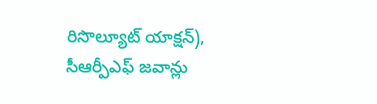రిసొల్యూట్ యాక్షన్), సీఆర్పీఎఫ్ జవాన్లు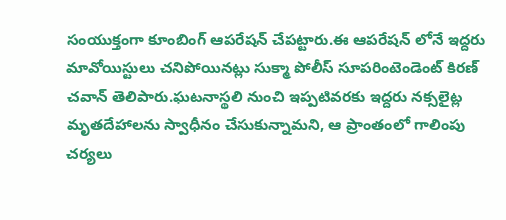సంయుక్తంగా కూంబింగ్ ఆపరేషన్ చేపట్టారు.ఈ ఆపరేషన్ లోనే ఇద్దరు మావోయిస్టులు చనిపోయినట్లు సుక్మా పోలీస్ సూపరింటెండెంట్ కిరణ్ చవాన్ తెలిపారు.ఘటనాస్థలి నుంచి ఇప్పటివరకు ఇద్దరు నక్సలైట్ల మృతదేహాలను స్వాధీనం చేసుకున్నామని, ఆ ప్రాంతంలో గాలింపు చర్యలు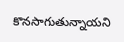కొనసాగుతున్నాయని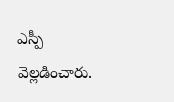ఎస్పీ వెల్లడించారు.